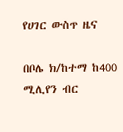የሀገር ውስጥ ዜና

በቦሌ ክ/ከተማ ከ400 ሚሊየን ብር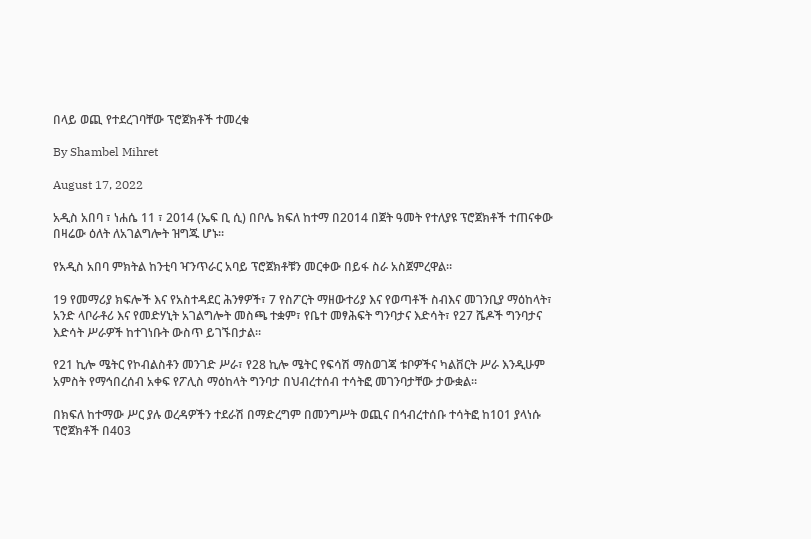በላይ ወጪ የተደረገባቸው ፕሮጀክቶች ተመረቁ

By Shambel Mihret

August 17, 2022

አዲስ አበባ ፣ ነሐሴ 11 ፣ 2014 (ኤፍ ቢ ሲ) በቦሌ ክፍለ ከተማ በ2014 በጀት ዓመት የተለያዩ ፕሮጀክቶች ተጠናቀው በዛሬው ዕለት ለአገልግሎት ዝግጁ ሆኑ።

የአዲስ አበባ ምክትል ከንቲባ ዣንጥራር አባይ ፕሮጀክቶቹን መርቀው በይፋ ስራ አስጀምረዋል።

19 የመማሪያ ክፍሎች እና የአስተዳደር ሕንፃዎች፣ 7 የስፖርት ማዘውተሪያ እና የወጣቶች ስብእና መገንቢያ ማዕከላት፣ አንድ ላቦራቶሪ እና የመድሃኒት አገልግሎት መስጫ ተቋም፣ የቤተ መፃሕፍት ግንባታና እድሳት፣ የ27 ሼዶች ግንባታና እድሳት ሥራዎች ከተገነቡት ውስጥ ይገኙበታል።

የ21 ኪሎ ሜትር የኮብልስቶን መንገድ ሥራ፣ የ28 ኪሎ ሜትር የፍሳሽ ማስወገጃ ቱቦዎችና ካልቨርት ሥራ እንዲሁም አምስት የማኅበረሰብ አቀፍ የፖሊስ ማዕከላት ግንባታ በህብረተሰብ ተሳትፎ መገንባታቸው ታውቋል።

በክፍለ ከተማው ሥር ያሉ ወረዳዎችን ተደራሽ በማድረግም በመንግሥት ወጪና በኅብረተሰቡ ተሳትፎ ከ101 ያላነሱ ፕሮጀክቶች በ403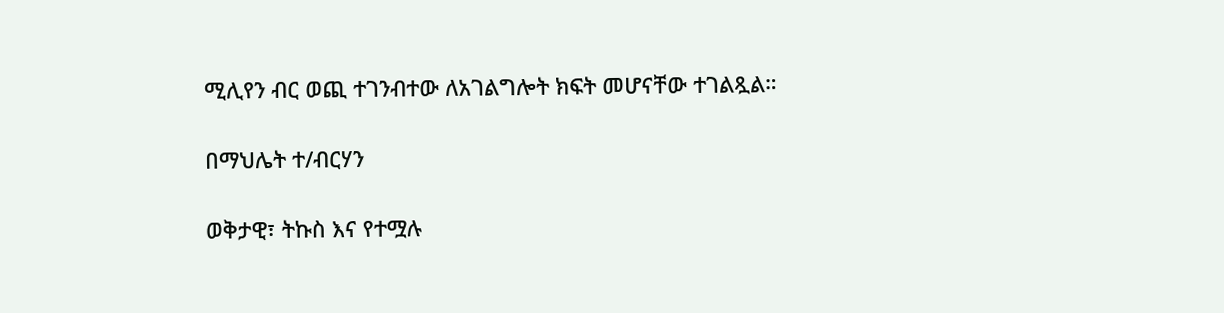ሚሊየን ብር ወጪ ተገንብተው ለአገልግሎት ክፍት መሆናቸው ተገልጿል።

በማህሌት ተ/ብርሃን

ወቅታዊ፣ ትኩስ እና የተሟሉ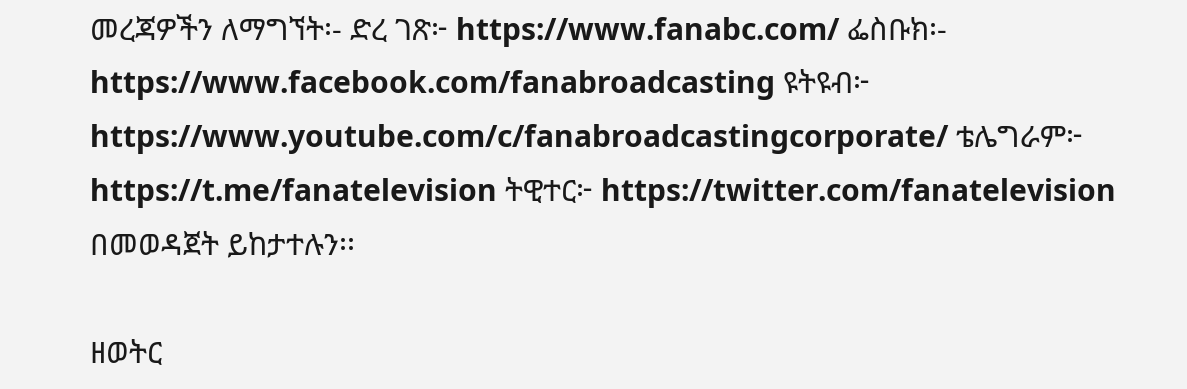መረጃዎችን ለማግኘት፡- ድረ ገጽ፦ https://www.fanabc.com/ ፌስቡክ፡- https://www.facebook.com/fanabroadcasting ዩትዩብ፦ https://www.youtube.com/c/fanabroadcastingcorporate/ ቴሌግራም፦ https://t.me/fanatelevision ትዊተር፦ https://twitter.com/fanatelevision በመወዳጀት ይከታተሉን፡፡

ዘወትር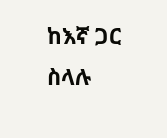ከእኛ ጋር ስላሉ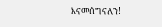እናመሰግናለን!